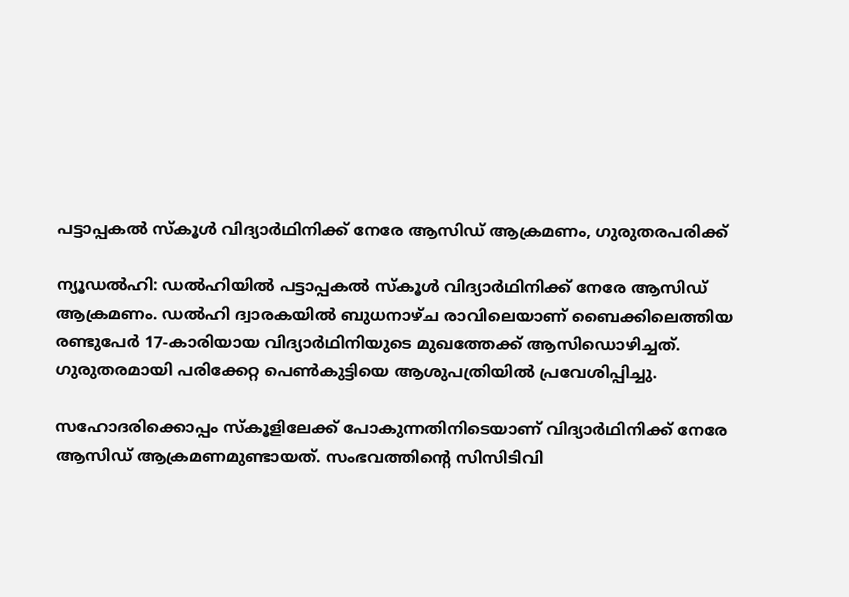പട്ടാപ്പകല്‍ സ്‌കൂള്‍ വിദ്യാര്‍ഥിനിക്ക് നേരേ ആസിഡ് ആക്രമണം, ഗുരുതരപരിക്ക്

ന്യൂഡല്‍ഹി: ഡല്‍ഹിയില്‍ പട്ടാപ്പകല്‍ സ്‌കൂള്‍ വിദ്യാര്‍ഥിനിക്ക് നേരേ ആസിഡ് ആക്രമണം. ഡല്‍ഹി ദ്വാരകയില്‍ ബുധനാഴ്ച രാവിലെയാണ് ബൈക്കിലെത്തിയ രണ്ടുപേര്‍ 17-കാരിയായ വിദ്യാര്‍ഥിനിയുടെ മുഖത്തേക്ക് ആസിഡൊഴിച്ചത്. ഗുരുതരമായി പരിക്കേറ്റ പെണ്‍കുട്ടിയെ ആശുപത്രിയില്‍ പ്രവേശിപ്പിച്ചു.

സഹോദരിക്കൊപ്പം സ്‌കൂളിലേക്ക് പോകുന്നതിനിടെയാണ് വിദ്യാര്‍ഥിനിക്ക് നേരേ ആസിഡ് ആക്രമണമുണ്ടായത്. സംഭവത്തിന്റെ സിസിടിവി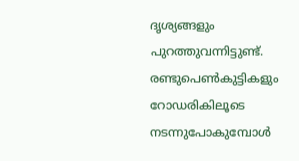ദൃശ്യങ്ങളും പുറത്തുവന്നിട്ടുണ്ട്. രണ്ടുപെണ്‍കുട്ടികളും റോഡരികിലൂടെ നടന്നുപോകുമ്പോള്‍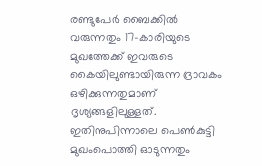രണ്ടുപേര്‍ ബൈക്കില്‍ വരുന്നതും 17-കാരിയുടെ മുഖത്തേക്ക് ഇവരുടെ കൈയിലുണ്ടായിരുന്ന ദ്രാവകം ഒഴിക്കുന്നതുമാണ് ദൃശ്യങ്ങളിലുള്ളത്. ഇതിനുപിന്നാലെ പെണ്‍കുട്ടി മുഖംപൊത്തി ഓടുന്നതും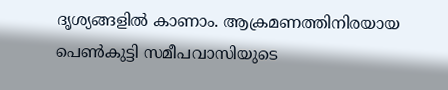ദൃശ്യങ്ങളില്‍ കാണാം. ആക്രമണത്തിനിരയായ പെണ്‍കുട്ടി സമീപവാസിയുടെ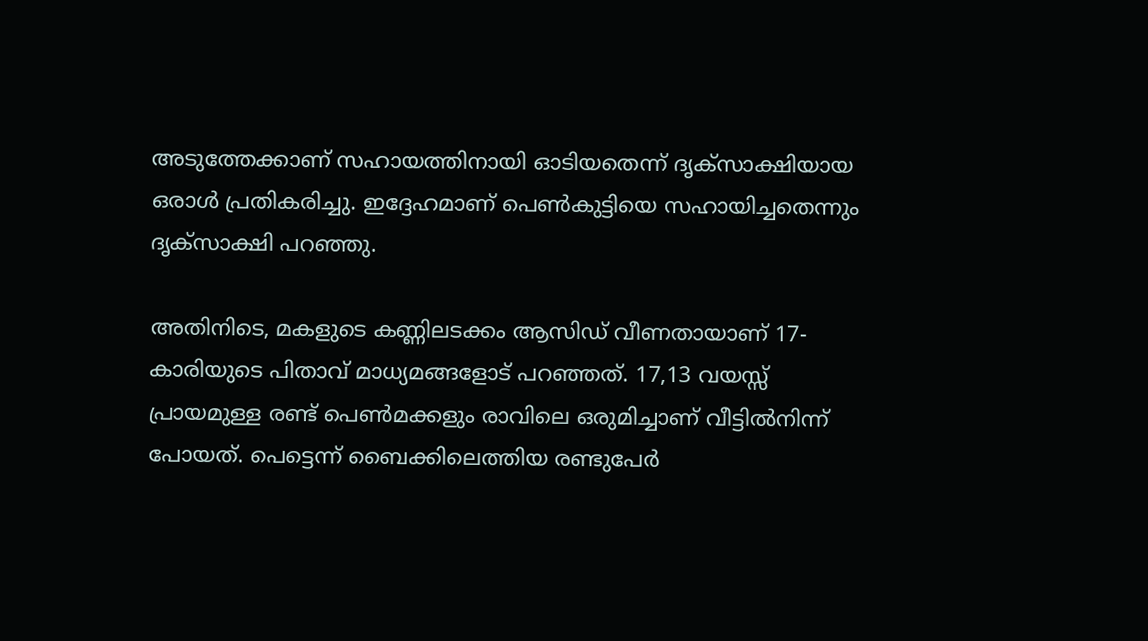അടുത്തേക്കാണ് സഹായത്തിനായി ഓടിയതെന്ന് ദൃക്‌സാക്ഷിയായ ഒരാള്‍ പ്രതികരിച്ചു. ഇദ്ദേഹമാണ് പെണ്‍കുട്ടിയെ സഹായിച്ചതെന്നും ദൃക്‌സാക്ഷി പറഞ്ഞു.

അതിനിടെ, മകളുടെ കണ്ണിലടക്കം ആസിഡ് വീണതായാണ് 17-കാരിയുടെ പിതാവ് മാധ്യമങ്ങളോട് പറഞ്ഞത്. 17,13 വയസ്സ് പ്രായമുള്ള രണ്ട് പെണ്‍മക്കളും രാവിലെ ഒരുമിച്ചാണ് വീട്ടില്‍നിന്ന് പോയത്. പെട്ടെന്ന് ബൈക്കിലെത്തിയ രണ്ടുപേര്‍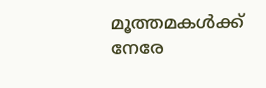മൂത്തമകള്‍ക്ക് നേരേ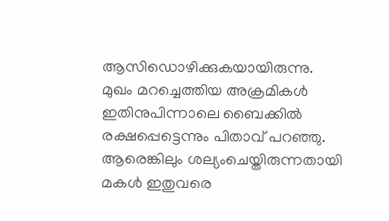ആസിഡൊഴിക്കുകയായിരുന്നു. മുഖം മറച്ചെത്തിയ അക്രമികള്‍ ഇതിനുപിന്നാലെ ബൈക്കില്‍ രക്ഷപ്പെട്ടെന്നും പിതാവ് പറഞ്ഞു. ആരെങ്കിലും ശല്യംചെയ്തിരുന്നതായി മകള്‍ ഇതുവരെ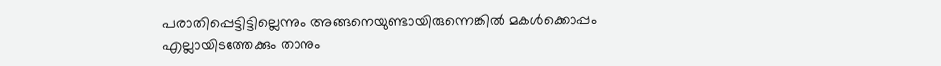പരാതിപ്പെട്ടിട്ടില്ലെന്നും അങ്ങനെയുണ്ടായിരുന്നെങ്കില്‍ മകള്‍ക്കൊപ്പം എല്ലായിടത്തേക്കും താനും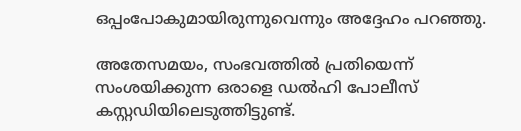ഒപ്പംപോകുമായിരുന്നുവെന്നും അദ്ദേഹം പറഞ്ഞു.

അതേസമയം, സംഭവത്തില്‍ പ്രതിയെന്ന് സംശയിക്കുന്ന ഒരാളെ ഡല്‍ഹി പോലീസ് കസ്റ്റഡിയിലെടുത്തിട്ടുണ്ട്.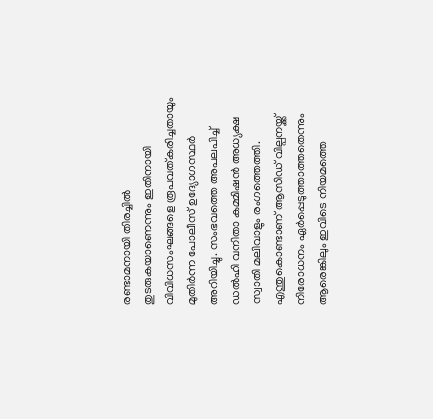രണ്ടാമനായി തിരച്ചില്‍ തുടരുകയാണെന്നും ഇതിനായി വിവിധസംഘങ്ങളെ രൂപവത്കരിച്ചതായും മുതിര്‍ന്ന പോലീസ് ഉദ്യോഗസ്ഥര്‍ അറിയിച്ചു. സംഭവത്തെ അപലപിച്ച് ഡല്‍ഹി വനിതാ കമ്മിഷന്‍ അധ്യക്ഷ സ്വാതി മലിവാളും രംഗത്തെത്തി. എന്തുകൊണ്ടാണ് ആസിഡ് വില്പനയ്ക്ക് നിരോധനം ഏര്‍പ്പെടുത്താത്തതെന്നും ആരെങ്കിലും ഇവിടെ നിയമത്തെ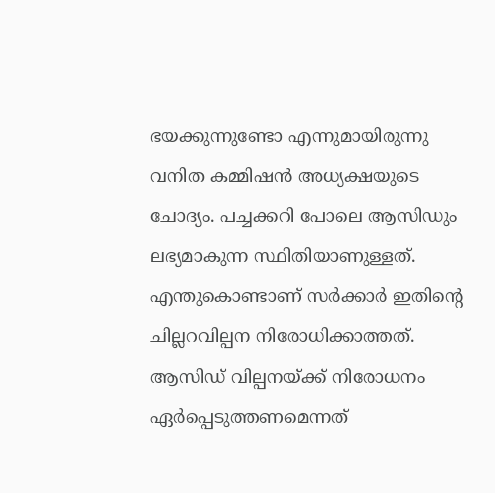ഭയക്കുന്നുണ്ടോ എന്നുമായിരുന്നു വനിത കമ്മിഷന്‍ അധ്യക്ഷയുടെ ചോദ്യം. പച്ചക്കറി പോലെ ആസിഡും ലഭ്യമാകുന്ന സ്ഥിതിയാണുള്ളത്. എന്തുകൊണ്ടാണ് സര്‍ക്കാര്‍ ഇതിന്റെ ചില്ലറവില്പന നിരോധിക്കാത്തത്. ആസിഡ് വില്പനയ്ക്ക് നിരോധനം ഏര്‍പ്പെടുത്തണമെന്നത്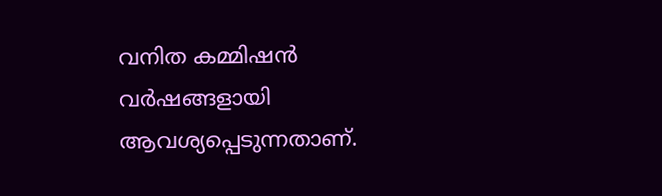വനിത കമ്മിഷന്‍ വര്‍ഷങ്ങളായി ആവശ്യപ്പെടുന്നതാണ്.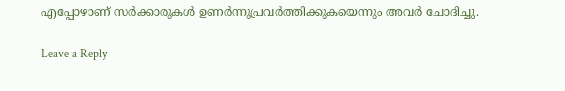എപ്പോഴാണ് സര്‍ക്കാരുകള്‍ ഉണര്‍ന്നുപ്രവര്‍ത്തിക്കുകയെന്നും അവര്‍ ചോദിച്ചു.

Leave a Reply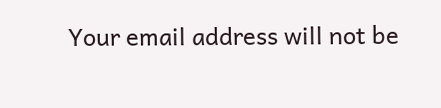Your email address will not be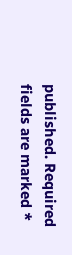published. Required fields are marked *